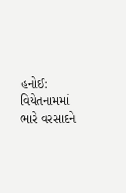હનોઈ: વિયેતનામમાં ભારે વરસાદને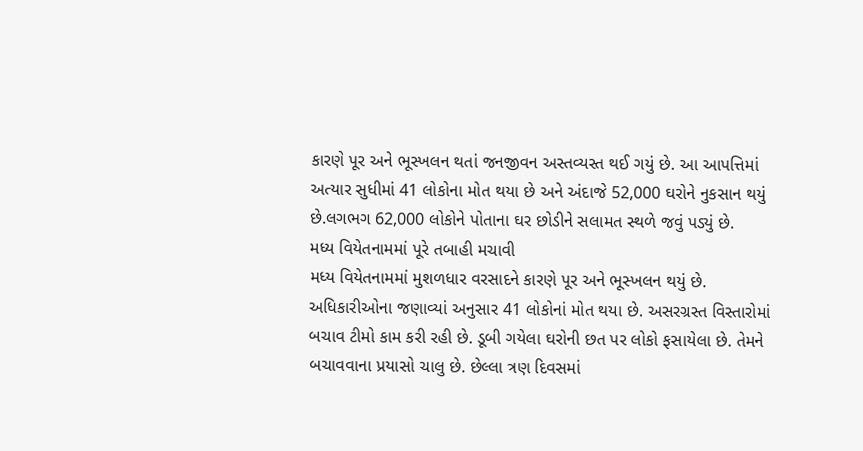કારણે પૂર અને ભૂસ્ખલન થતાં જનજીવન અસ્તવ્યસ્ત થઈ ગયું છે. આ આપત્તિમાં અત્યાર સુધીમાં 41 લોકોના મોત થયા છે અને અંદાજે 52,000 ઘરોને નુકસાન થયું છે.લગભગ 62,000 લોકોને પોતાના ઘર છોડીને સલામત સ્થળે જવું પડ્યું છે.
મધ્ય વિયેતનામમાં પૂરે તબાહી મચાવી
મધ્ય વિયેતનામમાં મુશળધાર વરસાદને કારણે પૂર અને ભૂસ્ખલન થયું છે. અધિકારીઓના જણાવ્યાં અનુસાર 41 લોકોનાં મોત થયા છે. અસરગ્રસ્ત વિસ્તારોમાં બચાવ ટીમો કામ કરી રહી છે. ડૂબી ગયેલા ઘરોની છત પર લોકો ફસાયેલા છે. તેમને બચાવવાના પ્રયાસો ચાલુ છે. છેલ્લા ત્રણ દિવસમાં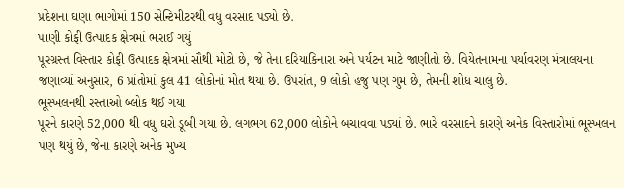પ્રદેશના ઘણા ભાગોમાં 150 સેન્ટિમીટરથી વધુ વરસાદ પડ્યો છે.
પાણી કોફી ઉત્પાદક ક્ષેત્રમાં ભરાઈ ગયું
પૂરગ્રસ્ત વિસ્તાર કોફી ઉત્પાદક ક્ષેત્રમાં સૌથી મોટો છે, જે તેના દરિયાકિનારા અને પર્યટન માટે જાણીતો છે. વિયેતનામના પર્યાવરણ મંત્રાલયના જણાવ્યાં અનુસાર, 6 પ્રાંતોમાં કુલ 41 લોકોનાં મોત થયા છે. ઉપરાંત, 9 લોકો હજુ પણ ગુમ છે, તેમની શોધ ચાલુ છે.
ભૂસ્ખલનથી રસ્તાઓ બ્લોક થઈ ગયા
પૂરને કારણે 52,000 થી વધુ ઘરો ડૂબી ગયા છે. લગભગ 62,000 લોકોને બચાવવા પડ્યાં છે. ભારે વરસાદને કારણે અનેક વિસ્તારોમાં ભૂસ્ખલન પણ થયું છે, જેના કારણે અનેક મુખ્ય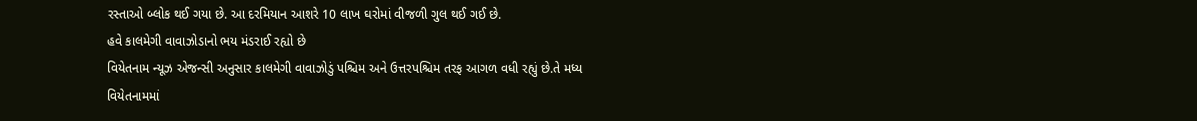રસ્તાઓ બ્લોક થઈ ગયા છે. આ દરમિયાન આશરે 10 લાખ ઘરોમાં વીજળી ગુલ થઈ ગઈ છે.
હવે કાલમેગી વાવાઝોડાનો ભય મંડરાઈ રહ્યો છે
વિયેતનામ ન્યૂઝ એજન્સી અનુસાર કાલમેગી વાવાઝોડું પશ્ચિમ અને ઉત્તરપશ્ચિમ તરફ આગળ વધી રહ્યું છે.તે મધ્ય વિયેતનામમાં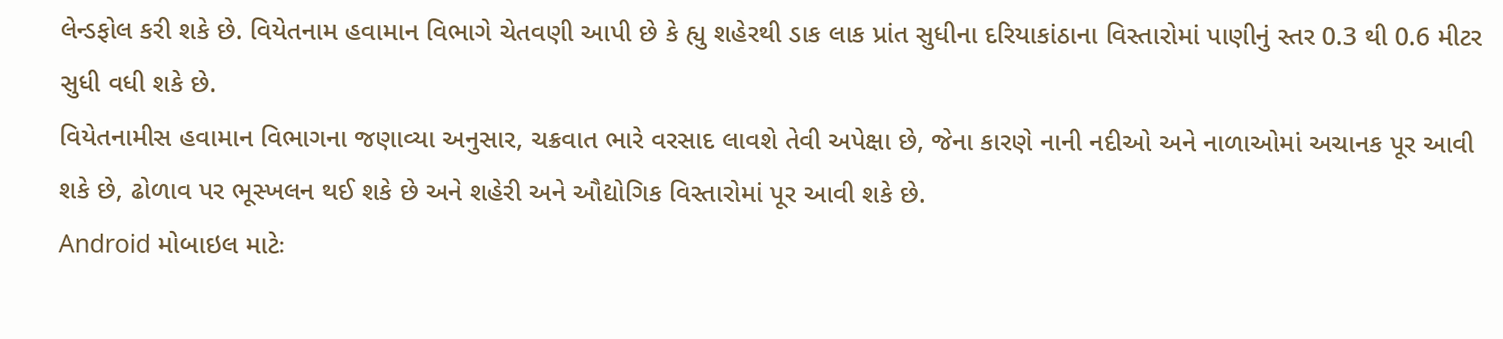લેન્ડફોલ કરી શકે છે. વિયેતનામ હવામાન વિભાગે ચેતવણી આપી છે કે હ્યુ શહેરથી ડાક લાક પ્રાંત સુધીના દરિયાકાંઠાના વિસ્તારોમાં પાણીનું સ્તર 0.3 થી 0.6 મીટર સુધી વધી શકે છે.
વિયેતનામીસ હવામાન વિભાગના જણાવ્યા અનુસાર, ચક્રવાત ભારે વરસાદ લાવશે તેવી અપેક્ષા છે, જેના કારણે નાની નદીઓ અને નાળાઓમાં અચાનક પૂર આવી શકે છે, ઢોળાવ પર ભૂસ્ખલન થઈ શકે છે અને શહેરી અને ઔદ્યોગિક વિસ્તારોમાં પૂર આવી શકે છે.
Android મોબાઇલ માટેઃ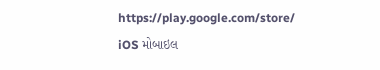https://play.google.com/store/
iOS મોબાઇલ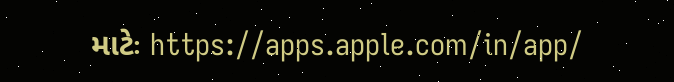માટેઃ https://apps.apple.com/in/app/